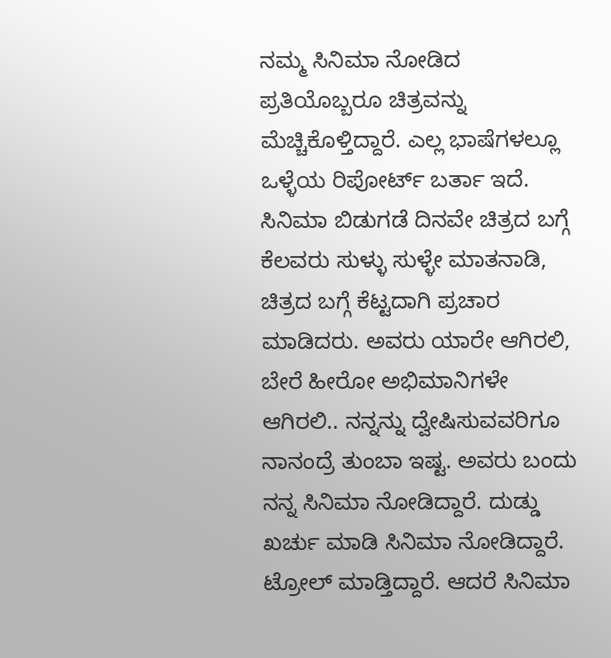ನಮ್ಮ ಸಿನಿಮಾ ನೋಡಿದ ಪ್ರತಿಯೊಬ್ಬರೂ ಚಿತ್ರವನ್ನು ಮೆಚ್ಚಿಕೊಳ್ತಿದ್ದಾರೆ. ಎಲ್ಲ ಭಾಷೆಗಳಲ್ಲೂ ಒಳ್ಳೆಯ ರಿಪೋರ್ಟ್ ಬರ್ತಾ ಇದೆ. ಸಿನಿಮಾ ಬಿಡುಗಡೆ ದಿನವೇ ಚಿತ್ರದ ಬಗ್ಗೆ ಕೆಲವರು ಸುಳ್ಳು ಸುಳ್ಳೇ ಮಾತನಾಡಿ, ಚಿತ್ರದ ಬಗ್ಗೆ ಕೆಟ್ಟದಾಗಿ ಪ್ರಚಾರ ಮಾಡಿದರು. ಅವರು ಯಾರೇ ಆಗಿರಲಿ, ಬೇರೆ ಹೀರೋ ಅಭಿಮಾನಿಗಳೇ ಆಗಿರಲಿ.. ನನ್ನನ್ನು ದ್ವೇಷಿಸುವವರಿಗೂ ನಾನಂದ್ರೆ ತುಂಬಾ ಇಷ್ಟ. ಅವರು ಬಂದು ನನ್ನ ಸಿನಿಮಾ ನೋಡಿದ್ದಾರೆ. ದುಡ್ಡು ಖರ್ಚು ಮಾಡಿ ಸಿನಿಮಾ ನೋಡಿದ್ದಾರೆ. ಟ್ರೋಲ್ ಮಾಡ್ತಿದ್ದಾರೆ. ಆದರೆ ಸಿನಿಮಾ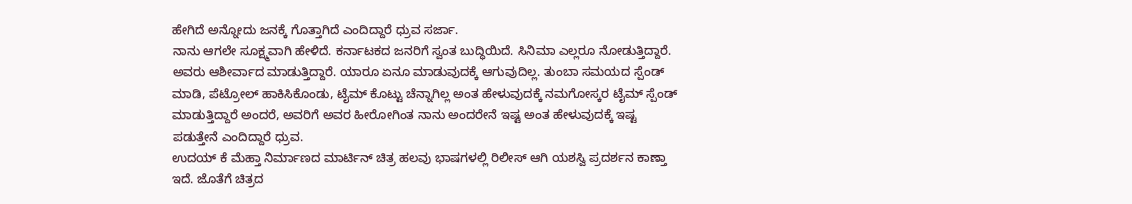ಹೇಗಿದೆ ಅನ್ನೋದು ಜನಕ್ಕೆ ಗೊತ್ತಾಗಿದೆ ಎಂದಿದ್ದಾರೆ ಧ್ರುವ ಸರ್ಜಾ.
ನಾನು ಆಗಲೇ ಸೂಕ್ಷ್ಮವಾಗಿ ಹೇಳಿದೆ. ಕರ್ನಾಟಕದ ಜನರಿಗೆ ಸ್ವಂತ ಬುದ್ಧಿಯಿದೆ. ಸಿನಿಮಾ ಎಲ್ಲರೂ ನೋಡುತ್ತಿದ್ದಾರೆ. ಅವರು ಆಶೀರ್ವಾದ ಮಾಡುತ್ತಿದ್ದಾರೆ. ಯಾರೂ ಏನೂ ಮಾಡುವುದಕ್ಕೆ ಆಗುವುದಿಲ್ಲ. ತುಂಬಾ ಸಮಯದ ಸ್ಪೆಂಡ್ ಮಾಡಿ, ಪೆಟ್ರೋಲ್ ಹಾಕಿಸಿಕೊಂಡು, ಟೈಮ್ ಕೊಟ್ಟು ಚೆನ್ನಾಗಿಲ್ಲ ಅಂತ ಹೇಳುವುದಕ್ಕೆ ನಮಗೋಸ್ಕರ ಟೈಮ್ ಸ್ಪೆಂಡ್ ಮಾಡುತ್ತಿದ್ದಾರೆ ಅಂದರೆ, ಅವರಿಗೆ ಅವರ ಹೀರೋಗಿಂತ ನಾನು ಅಂದರೇನೆ ಇಷ್ಟ ಅಂತ ಹೇಳುವುದಕ್ಕೆ ಇಷ್ಟ ಪಡುತ್ತೇನೆ ಎಂದಿದ್ದಾರೆ ಧ್ರುವ.
ಉದಯ್ ಕೆ ಮೆಹ್ತಾ ನಿರ್ಮಾಣದ ಮಾರ್ಟಿನ್ ಚಿತ್ರ ಹಲವು ಭಾಷಗಳಲ್ಲಿ ರಿಲೀಸ್ ಆಗಿ ಯಶಸ್ವಿ ಪ್ರದರ್ಶನ ಕಾಣ್ತಾ ಇದೆ. ಜೊತೆಗೆ ಚಿತ್ರದ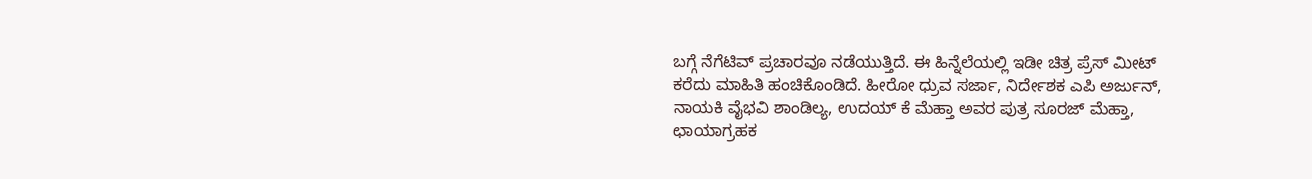ಬಗ್ಗೆ ನೆಗೆಟಿವ್ ಪ್ರಚಾರವೂ ನಡೆಯುತ್ತಿದೆ. ಈ ಹಿನ್ನೆಲೆಯಲ್ಲಿ ಇಡೀ ಚಿತ್ರ ಪ್ರೆಸ್ ಮೀಟ್ ಕರೆದು ಮಾಹಿತಿ ಹಂಚಿಕೊಂಡಿದೆ. ಹೀರೋ ಧ್ರುವ ಸರ್ಜಾ, ನಿರ್ದೇಶಕ ಎಪಿ ಅರ್ಜುನ್, ನಾಯಕಿ ವೈಭವಿ ಶಾಂಡಿಲ್ಯ, ಉದಯ್ ಕೆ ಮೆಹ್ತಾ ಅವರ ಪುತ್ರ ಸೂರಜ್ ಮೆಹ್ತಾ, ಛಾಯಾಗ್ರಹಕ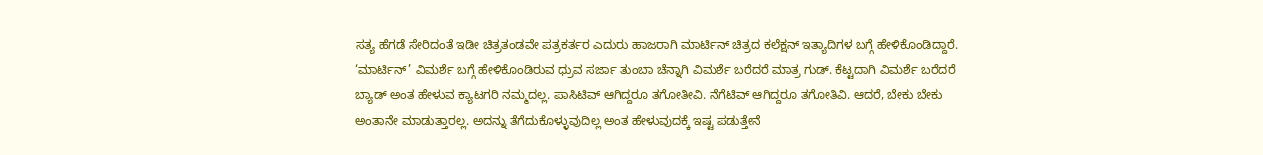ಸತ್ಯ ಹೆಗಡೆ ಸೇರಿದಂತೆ ಇಡೀ ಚಿತ್ರತಂಡವೇ ಪತ್ರಕರ್ತರ ಎದುರು ಹಾಜರಾಗಿ ಮಾರ್ಟಿನ್ ಚಿತ್ರದ ಕಲೆಕ್ಷನ್ ಇತ್ಯಾದಿಗಳ ಬಗ್ಗೆ ಹೇಳಿಕೊಂಡಿದ್ದಾರೆ.
‘ಮಾರ್ಟಿನ್’ ವಿಮರ್ಶೆ ಬಗ್ಗೆ ಹೇಳಿಕೊಂಡಿರುವ ಧ್ರುವ ಸರ್ಜಾ ತುಂಬಾ ಚೆನ್ನಾಗಿ ವಿಮರ್ಶೆ ಬರೆದರೆ ಮಾತ್ರ ಗುಡ್. ಕೆಟ್ಟದಾಗಿ ವಿಮರ್ಶೆ ಬರೆದರೆ ಬ್ಯಾಡ್ ಅಂತ ಹೇಳುವ ಕ್ಯಾಟಗರಿ ನಮ್ಮದಲ್ಲ. ಪಾಸಿಟಿವ್ ಆಗಿದ್ದರೂ ತಗೋತೀವಿ. ನೆಗೆಟಿವ್ ಆಗಿದ್ದರೂ ತಗೋತಿವಿ. ಆದರೆ, ಬೇಕು ಬೇಕು ಅಂತಾನೇ ಮಾಡುತ್ತಾರಲ್ಲ. ಅದನ್ನು ತೆಗೆದುಕೊಳ್ಳುವುದಿಲ್ಲ ಅಂತ ಹೇಳುವುದಕ್ಕೆ ಇಷ್ಟ ಪಡುತ್ತೇನೆ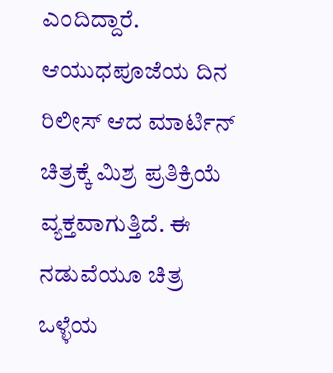ಎಂದಿದ್ದಾರೆ. ಆಯುಧಪೂಜೆಯ ದಿನ ರಿಲೀಸ್ ಆದ ಮಾರ್ಟಿನ್ ಚಿತ್ರಕ್ಕೆ ಮಿಶ್ರ ಪ್ರತಿಕ್ರಿಯೆ ವ್ಯಕ್ತವಾಗುತ್ತಿದೆ. ಈ ನಡುವೆಯೂ ಚಿತ್ರ ಒಳ್ಳೆಯ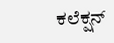ಕಲೆಕ್ಷನ್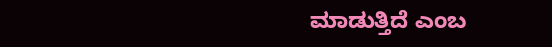ಮಾಡುತ್ತಿದೆ ಎಂಬ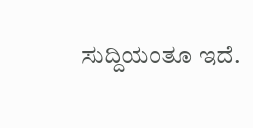ಸುದ್ದಿಯಂತೂ ಇದೆ.